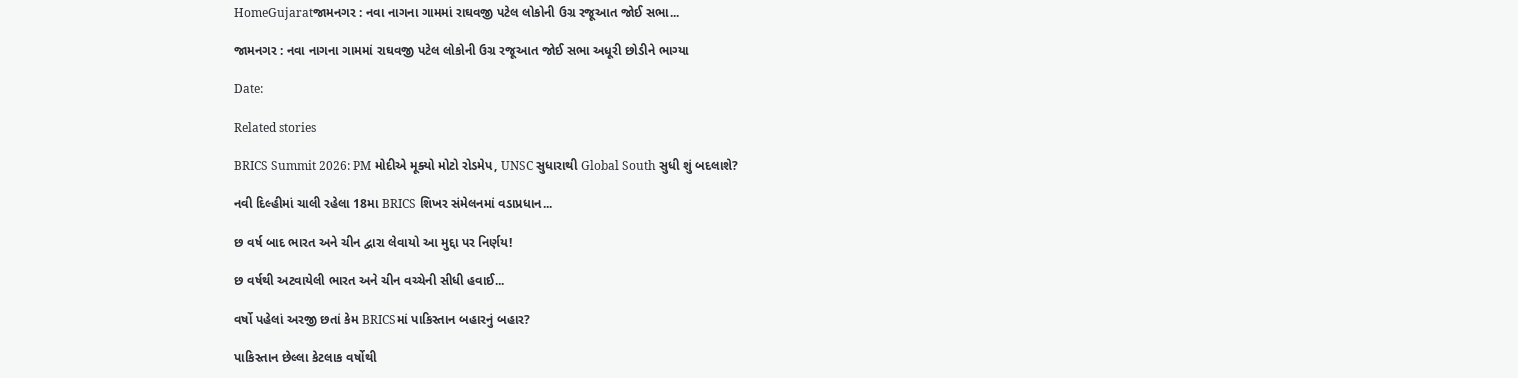HomeGujaratજામનગર : નવા નાગના ગામમાં રાઘવજી પટેલ લોકોની ઉગ્ર રજૂઆત જોઈ સભા...

જામનગર : નવા નાગના ગામમાં રાઘવજી પટેલ લોકોની ઉગ્ર રજૂઆત જોઈ સભા અધૂરી છોડીને ભાગ્યા

Date:

Related stories

BRICS Summit 2026: PM મોદીએ મૂક્યો મોટો રોડમેપ, UNSC સુધારાથી Global South સુધી શું બદલાશે?

નવી દિલ્હીમાં ચાલી રહેલા 18મા BRICS શિખર સંમેલનમાં વડાપ્રધાન...

છ વર્ષ બાદ ભારત અને ચીન દ્વારા લેવાયો આ મુદ્દા પર નિર્ણય!

છ વર્ષથી અટવાયેલી ભારત અને ચીન વચ્ચેની સીધી હવાઈ...

વર્ષો પહેલાં અરજી છતાં કેમ BRICSમાં પાકિસ્તાન બહારનું બહાર?

પાકિસ્તાન છેલ્લા કેટલાક વર્ષોથી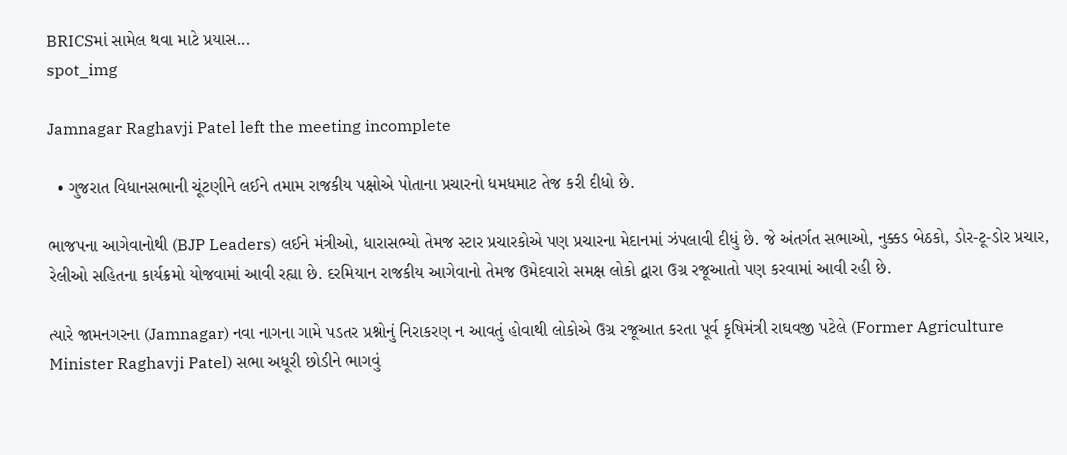BRICSમાં સામેલ થવા માટે પ્રયાસ...
spot_img

Jamnagar Raghavji Patel left the meeting incomplete

  • ગુજરાત વિધાનસભાની ચૂંટણીને લઈને તમામ રાજકીય પક્ષોએ પોતાના પ્રચારનો ધમધમાટ તેજ કરી દીધો છે.

ભાજપના આગેવાનોથી (BJP Leaders) લઈને મંત્રીઓ, ધારાસભ્યો તેમજ સ્ટાર પ્રચારકોએ પણ પ્રચારના મેદાનમાં ઝંપલાવી દીધું છે. જે અંતર્ગત સભાઓ, નુક્કડ બેઠકો, ડોર-ટૂ-ડોર પ્રચાર, રેલીઓ સહિતના કાર્યક્રમો યોજવામાં આવી રહ્યા છે. દરમિયાન રાજકીય આગેવાનો તેમજ ઉમેદવારો સમક્ષ લોકો દ્વારા ઉગ્ર રજૂઆતો પણ કરવામાં આવી રહી છે.

ત્યારે જામનગરના (Jamnagar) નવા નાગના ગામે પડતર પ્રશ્નોનું નિરાકરણ ન આવતું હોવાથી લોકોએ ઉગ્ર રજૂઆત કરતા પૂર્વ કૃષિમંત્રી રાઘવજી પટેલે (Former Agriculture Minister Raghavji Patel) સભા અધૂરી છોડીને ભાગવું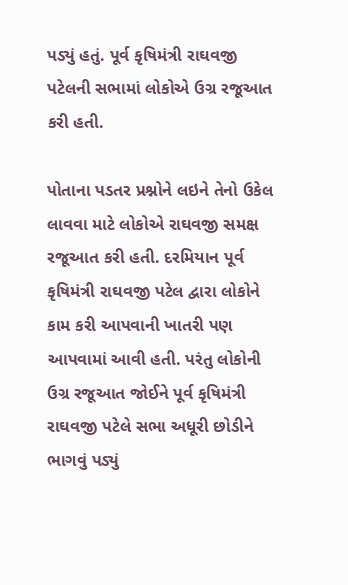પડ્યું હતું. પૂર્વ કૃષિમંત્રી રાઘવજી પટેલની સભામાં લોકોએ ઉગ્ર રજૂઆત કરી હતી.

પોતાના પડતર પ્રશ્નોને લઇને તેનો ઉકેલ લાવવા માટે લોકોએ રાઘવજી સમક્ષ રજૂઆત કરી હતી. દરમિયાન પૂર્વ કૃષિમંત્રી રાઘવજી પટેલ દ્વારા લોકોને કામ કરી આપવાની ખાતરી પણ આપવામાં આવી હતી. પરંતુ લોકોની ઉગ્ર રજૂઆત જોઈને પૂર્વ કૃષિમંત્રી રાઘવજી પટેલે સભા અધૂરી છોડીને ભાગવું પડ્યું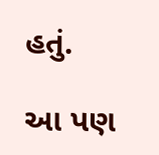હતું.

આ પણ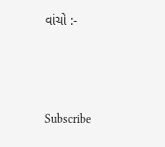વાંચો :-



Subscribe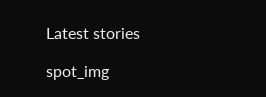Latest stories

spot_img